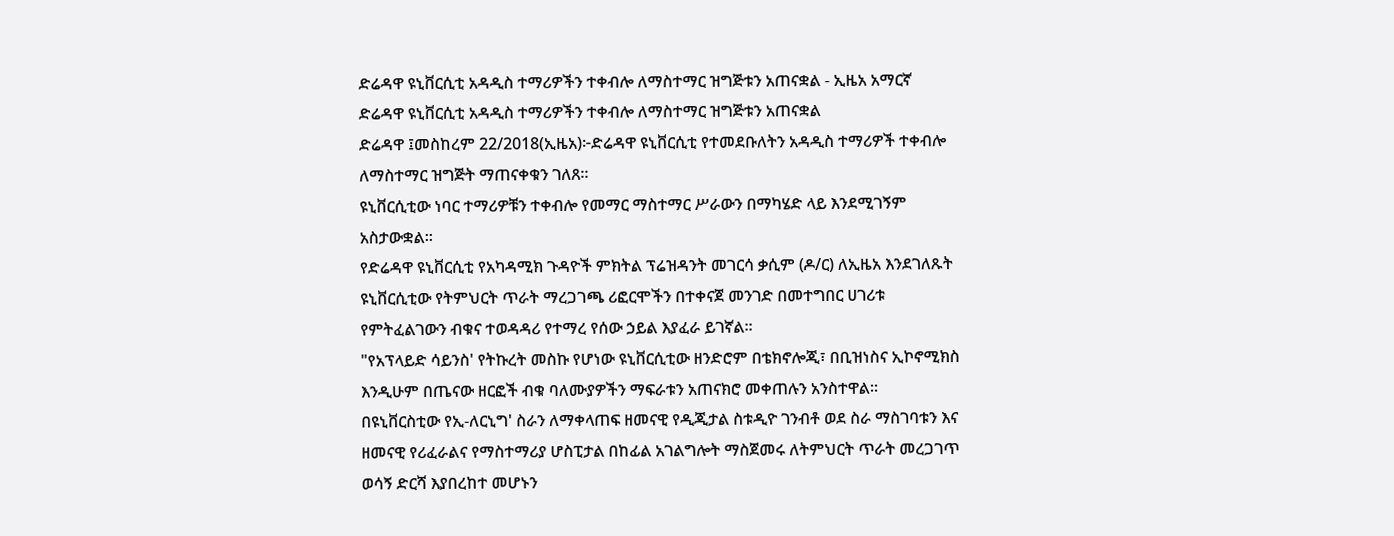ድሬዳዋ ዩኒቨርሲቲ አዳዲስ ተማሪዎችን ተቀብሎ ለማስተማር ዝግጅቱን አጠናቋል - ኢዜአ አማርኛ
ድሬዳዋ ዩኒቨርሲቲ አዳዲስ ተማሪዎችን ተቀብሎ ለማስተማር ዝግጅቱን አጠናቋል
ድሬዳዋ ፤መስከረም 22/2018(ኢዜአ)፦ድሬዳዋ ዩኒቨርሲቲ የተመደቡለትን አዳዲስ ተማሪዎች ተቀብሎ ለማስተማር ዝግጅት ማጠናቀቁን ገለጸ።
ዩኒቨርሲቲው ነባር ተማሪዎቹን ተቀብሎ የመማር ማስተማር ሥራውን በማካሄድ ላይ እንደሚገኝም አስታውቋል።
የድሬዳዋ ዩኒቨርሲቲ የአካዳሚክ ጉዳዮች ምክትል ፕሬዝዳንት መገርሳ ቃሲም (ዶ/ር) ለኢዜአ እንደገለጹት ዩኒቨርሲቲው የትምህርት ጥራት ማረጋገጫ ሪፎርሞችን በተቀናጀ መንገድ በመተግበር ሀገሪቱ የምትፈልገውን ብቁና ተወዳዳሪ የተማረ የሰው ኃይል እያፈራ ይገኛል።
"የአፕላይድ ሳይንስ' የትኩረት መስኩ የሆነው ዩኒቨርሲቲው ዘንድሮም በቴክኖሎጂ፣ በቢዝነስና ኢኮኖሚክስ እንዲሁም በጤናው ዘርፎች ብቁ ባለሙያዎችን ማፍራቱን አጠናክሮ መቀጠሉን አንስተዋል።
በዩኒቨርስቲው የኢ-ለርኒግ' ስራን ለማቀላጠፍ ዘመናዊ የዲጂታል ስቱዲዮ ገንብቶ ወደ ስራ ማስገባቱን እና ዘመናዊ የሪፈራልና የማስተማሪያ ሆስፒታል በከፊል አገልግሎት ማስጀመሩ ለትምህርት ጥራት መረጋገጥ ወሳኝ ድርሻ እያበረከተ መሆኑን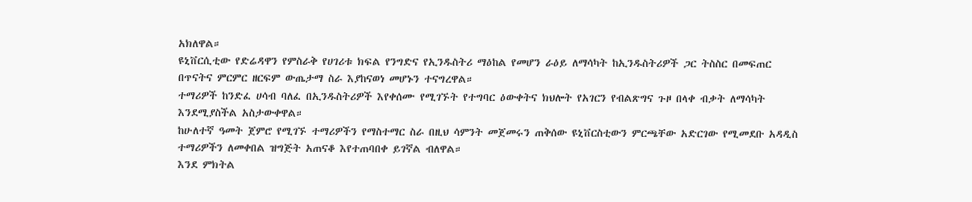አክለዋል።
ዩኒቨርሲቲው የድሬዳዋን የምስራቅ የሀገሪቱ ክፍል የንግድና የኢንዱስትሪ ማዕከል የመሆን ራዕይ ለማሳካት ከኢንዱስትሪዎች ጋር ትስስር በመፍጠር በጥናትና ምርምር ዘርፍም ውጤታማ ስራ እያከናወነ መሆኑን ተናግረዋል።
ተማሪዎች ከንድፈ ሀሳብ ባለፈ በኢንዱስትሪዎች እየቀሰሙ የሚገኙት የተግባር ዕውቀትና ክህሎት የአገርን የብልጽግና ጉዞ በላቀ ብቃት ለማሳካት እንደሚያስችል አስታውቀዋል።
ከሁለተኛ ዓመት ጀምሮ የሚገኙ ተማሪዎችን የማስተማር ስራ በዚህ ሳምንት መጀመሩን ጠቅሰው ዩኒቨርስቲውን ምርጫቸው አድርገው የሚመደቡ አዳዲስ ተማሪዎችን ለመቀበል ዝግጅት አጠናቆ እየተጠባበቀ ይገኛል ብለዋል።
እንደ ምክትል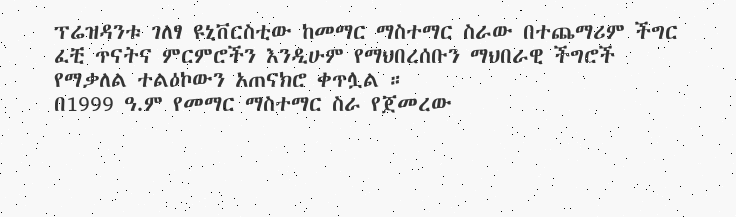ፕሬዝዳንቱ ገለፃ ዩኒቨርስቲው ከመማር ማስተማር ስራው በተጨማሪም ችግር ፈቺ ጥናትና ምርምሮችን እንዲሁም የማህበረሰቡን ማህበራዊ ችግሮች የማቃለል ተልዕኮውን አጠናክሮ ቀጥሏል ።
በ1999 ዓ.ም የመማር ማስተማር ስራ የጀመረው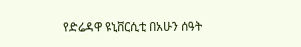የድሬዳዋ ዩኒቨርሲቲ በአሁን ሰዓት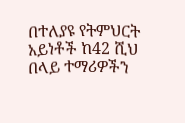በተለያዩ የትምህርት አይነቶች ከ42 ሺህ በላይ ተማሪዎችን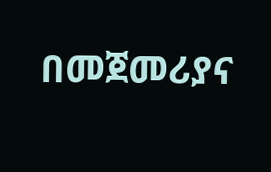በመጀመሪያና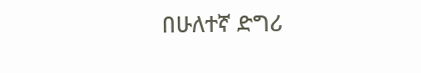በሁለተኛ ድግሪ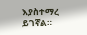እያስተማረ ይገኛል።